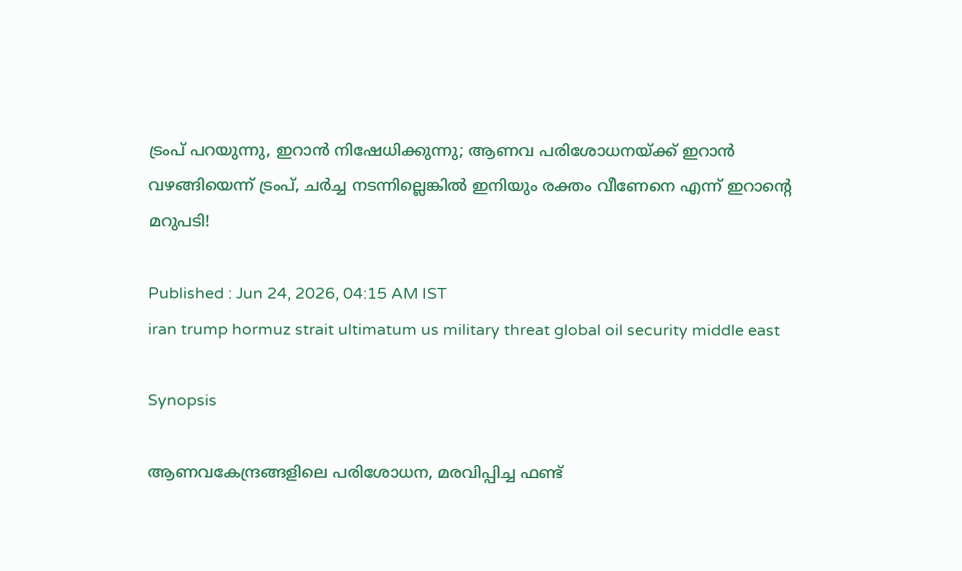ട്രംപ് പറയുന്നു, ഇറാൻ നിഷേധിക്കുന്നു; ആണവ പരിശോധനയ്ക്ക് ഇറാൻ വഴങ്ങിയെന്ന് ട്രംപ്, ചർച്ച നടന്നില്ലെങ്കിൽ ഇനിയും രക്തം വീണേനെ എന്ന് ഇറാന്റെ മറുപടി!

Published : Jun 24, 2026, 04:15 AM IST
iran trump hormuz strait ultimatum us military threat global oil security middle east

Synopsis

ആണവകേന്ദ്രങ്ങളിലെ പരിശോധന, മരവിപ്പിച്ച ഫണ്ട്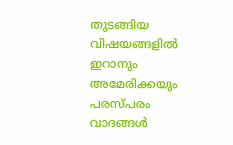തുടങ്ങിയ വിഷയങ്ങളിൽ ഇറാനും അമേരിക്കയും പരസ്പരം വാദങ്ങൾ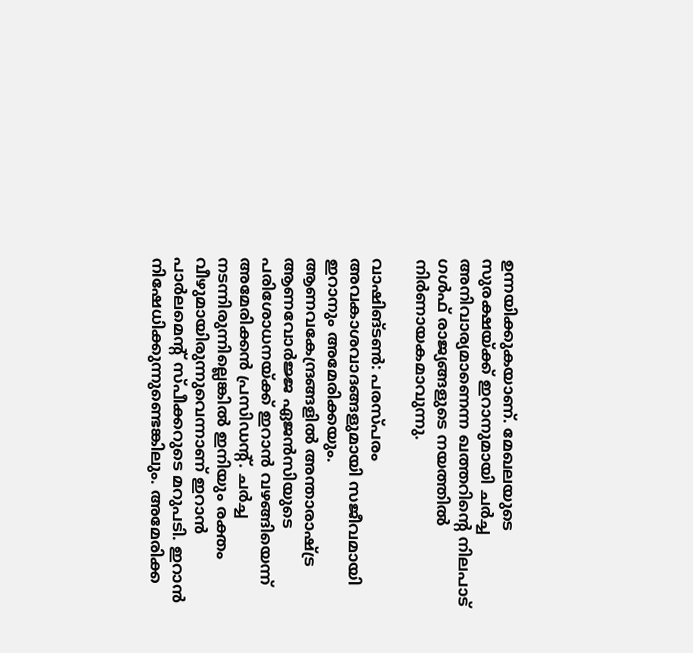ഉന്നയിക്കുകയാണ്. മേഖലയുടെ സുരക്ഷയ്ക്ക് ഇറാനുമായി ചർച്ച അനിവാര്യമാണെന്ന ഖത്തറിന്റെ നിലപാട് ഗൾഫ് രാജ്യങ്ങളുടെ നയത്തിൽ നിർണായകമാവുന്നു.

വാഷിങ്ടൺ: പരസ്പരം അവകാശവാദങ്ങളുമായി സജീവമായി ഇറാനും അമേരിക്കയും. ആണവകേന്ദ്രങ്ങളിൽ അന്താരാഷ്ട്ര ആണവോർജ്ജ ഏജൻസിയുടെ പരിശോധനയ്ക്ക് ഇറാൻ വഴങ്ങിയെന്ന് അമേരിക്കൻ പ്രസിഡന്റ്. ചർച്ച നടന്നിരുന്നില്ലെങ്കിൽ ഇനിയും രക്തം വീഴുമായിരുന്നുവെന്നാണ് ഇറാൻ പാർലമെന്റ് സ്പീക്കറുടെ മറുപടി. ഇറാൻ നിഷേധിക്കുന്നുണ്ടെങ്കിലും. അമേരിക്ക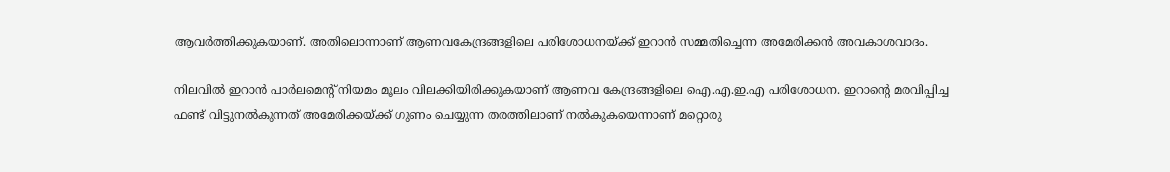ആവർത്തിക്കുകയാണ്. അതിലൊന്നാണ് ആണവകേന്ദ്രങ്ങളിലെ പരിശോധനയ്ക്ക് ഇറാൻ സമ്മതിച്ചെന്ന അമേരിക്കൻ അവകാശവാദം.

നിലവിൽ ഇറാൻ പാർലമെന്റ് നിയമം മൂലം വിലക്കിയിരിക്കുകയാണ് ആണവ കേന്ദ്രങ്ങളിലെ ഐ.എ.ഇ.എ പരിശോധന. ഇറാന്റെ മരവിപ്പിച്ച ഫണ്ട് വിട്ടുനൽകുന്നത് അമേരിക്കയ്ക്ക് ഗുണം ചെയ്യുന്ന തരത്തിലാണ് നൽകുകയെന്നാണ് മറ്റൊരു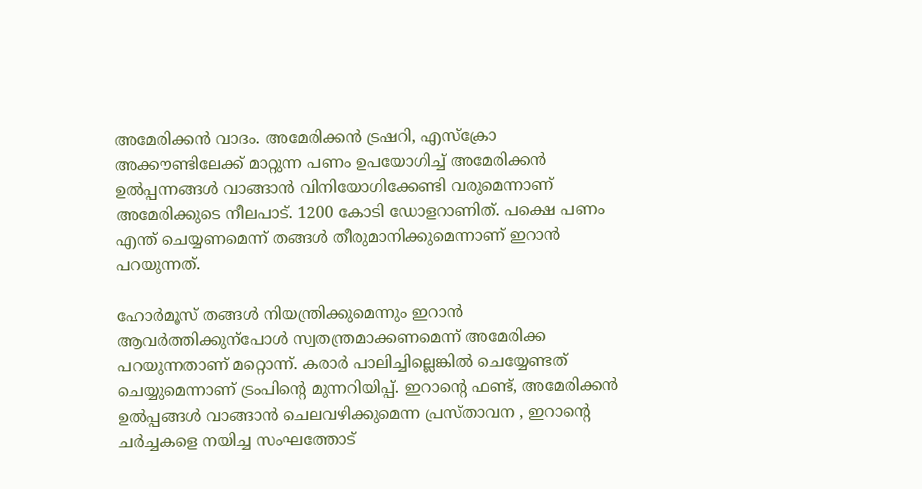അമേരിക്കൻ വാദം. അമേരിക്കൻ ട്രഷറി, എസ്ക്രോ അക്കൗണ്ടിലേക്ക് മാറ്റുന്ന പണം ഉപയോഗിച്ച് അമേരിക്കൻ ഉൽപ്പന്നങ്ങൾ വാങ്ങാൻ വിനിയോഗിക്കേണ്ടി വരുമെന്നാണ് അമേരിക്കുടെ നീലപാട്. 1200 കോടി ഡോളറാണിത്. പക്ഷെ പണം എന്ത് ചെയ്യണമെന്ന് തങ്ങൾ തീരുമാനിക്കുമെന്നാണ് ഇറാൻ പറയുന്നത്.

ഹോർമൂസ് തങ്ങൾ നിയന്ത്രിക്കുമെന്നും ഇറാൻ ആവർത്തിക്കുന്പോള്‍ സ്വതന്ത്രമാക്കണമെന്ന് അമേരിക്ക പറയുന്നതാണ് മറ്റൊന്ന്. കരാർ പാലിച്ചില്ലെങ്കിൽ ചെയ്യേണ്ടത് ചെയ്യുമെന്നാണ് ട്രംപിന്റെ മുന്നറിയിപ്പ്. ഇറാന്റെ ഫണ്ട്, അമേരിക്കൻ ഉൽപ്പങ്ങൾ വാങ്ങാൻ ചെലവഴിക്കുമെന്ന പ്രസ്താവന , ഇറാന്റെ ചർച്ചകളെ നയിച്ച സംഘത്തോട്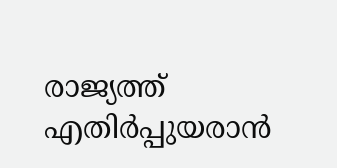രാജ്യത്ത് എതിർപ്പുയരാൻ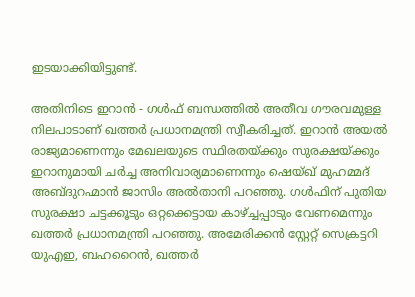ഇടയാക്കിയിട്ടുണ്ട്.

അതിനിടെ ഇറാൻ - ഗൾഫ് ബന്ധത്തിൽ അതീവ ഗൗരവമുള്ള നിലപാടാണ് ഖത്തർ പ്രധാനമന്ത്രി സ്വീകരിച്ചത്. ഇറാൻ അയൽ രാജ്യമാണെന്നും മേഖലയുടെ സ്ഥിരതയ്ക്കും സുരക്ഷയ്ക്കും ഇറാനുമായി ചർച്ച അനിവാര്യമാണെന്നും ഷെയ്ഖ് മുഹമ്മദ് അബ്ദുറഹ്മാൻ ജാസിം അൽതാനി പറഞ്ഞു. ഗൾഫിന് പുതിയ സുരക്ഷാ ചട്ടക്കൂടും ഒറ്റക്കെട്ടായ കാഴ്ച്ചപ്പാടും വേണമെന്നും ഖത്തർ പ്രധാനമന്ത്രി പറഞ്ഞു. അമേരിക്കൻ സ്റ്റേറ്റ് സെക്രട്ടറി യുഎഇ, ബഹറൈൻ, ഖത്തർ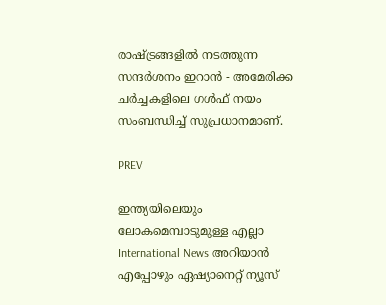രാഷ്ട്രങ്ങളിൽ നടത്തുന്ന സന്ദർശനം ഇറാൻ - അമേരിക്ക ചർച്ചകളിലെ ഗൾഫ് നയം സംബന്ധിച്ച് സുപ്രധാനമാണ്.

PREV

ഇന്ത്യയിലെയും ലോകമെമ്പാടുമുള്ള എല്ലാ International News അറിയാൻ എപ്പോഴും ഏഷ്യാനെറ്റ് ന്യൂസ്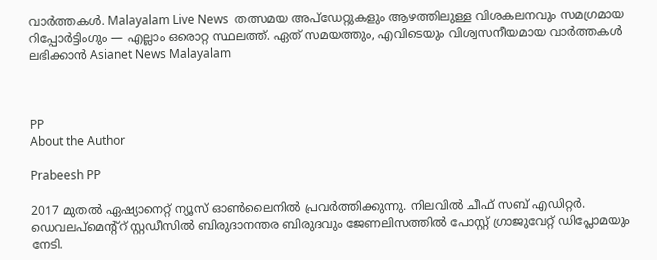വാർത്തകൾ. Malayalam Live News  തത്സമയ അപ്‌ഡേറ്റുകളും ആഴത്തിലുള്ള വിശകലനവും സമഗ്രമായ റിപ്പോർട്ടിംഗും — എല്ലാം ഒരൊറ്റ സ്ഥലത്ത്. ഏത് സമയത്തും, എവിടെയും വിശ്വസനീയമായ വാർത്തകൾ ലഭിക്കാൻ Asianet News Malayalam



PP
About the Author

Prabeesh PP

2017 മുതല്‍ ഏഷ്യാനെറ്റ് ന്യൂസ് ഓണ്‍ലൈനില്‍ പ്രവര്‍ത്തിക്കുന്നു. നിലവില്‍ ചീഫ് സബ് എഡിറ്റര്‍. ഡെവലപ്മെന്റ്റ് സ്റ്റഡീസിൽ ബിരുദാനന്തര ബിരുദവും ജേണലിസത്തില്‍ പോസ്റ്റ് ഗ്രാജുവേറ്റ് ഡിപ്ലോമയും നേടി.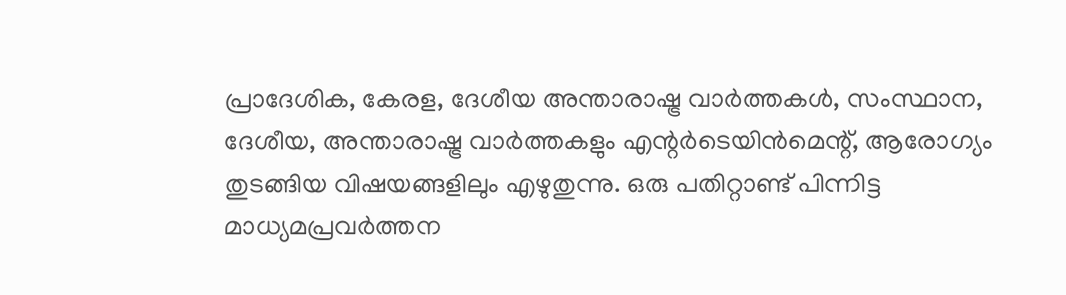പ്രാദേശിക, കേരള, ദേശീയ അന്താരാഷ്ട്ര വാർത്തകൾ, സംസ്ഥാന, ദേശീയ, അന്താരാഷ്ട്ര വാര്‍ത്തകളും എന്റര്‍ടെയിന്‍മെന്റ്, ആരോഗ്യം തുടങ്ങിയ വിഷയങ്ങളിലും എഴുതുന്നു. ഒരു പതിറ്റാണ്ട് പിന്നിട്ട മാധ്യമപ്രവര്‍ത്തന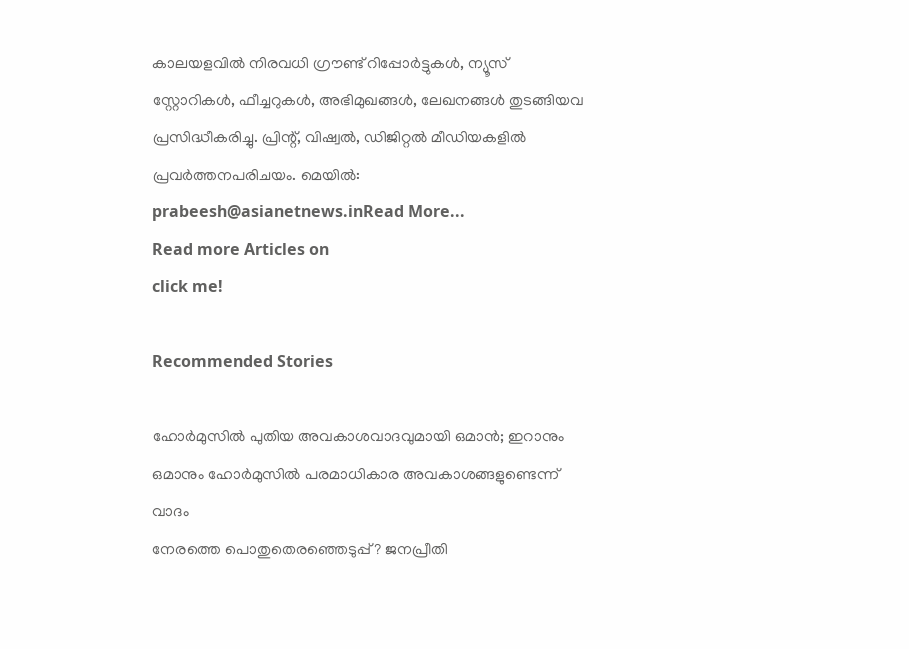കാലയളവില്‍ നിരവധി ഗ്രൗണ്ട് റിപ്പോര്‍ട്ടുകള്‍, ന്യൂസ് സ്റ്റോറികള്‍, ഫീച്ചറുകള്‍, അഭിമുഖങ്ങള്‍, ലേഖനങ്ങള്‍ തുടങ്ങിയവ പ്രസിദ്ധീകരിച്ചു. പ്രിന്റ്, വിഷ്വല്‍, ഡിജിറ്റല്‍ മീഡിയകളില്‍ പ്രവര്‍ത്തനപരിചയം. മെയില്‍: prabeesh@asianetnews.inRead More...
Read more Articles on
click me!

Recommended Stories

ഹോർമുസിൽ പുതിയ അവകാശവാദവുമായി ഒമാന്‍; ഇറാനും ഒമാനും ഹോർമുസിൽ പരമാധികാര അവകാശങ്ങളുണ്ടെന്ന് വാദം
നേരത്തെ പൊതുതെരഞ്ഞെടുപ്പ്? ജനപ്രീതി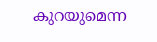കുറയുമെന്ന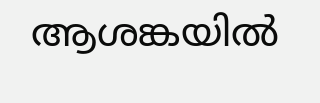ആശങ്കയിൽ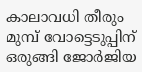കാലാവധി തീരും മുമ്പ് വോട്ടെടുപ്പിന് ഒരുങ്ങി ജോർജിയ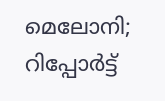മെലോനി; റിപ്പോർട്ട്